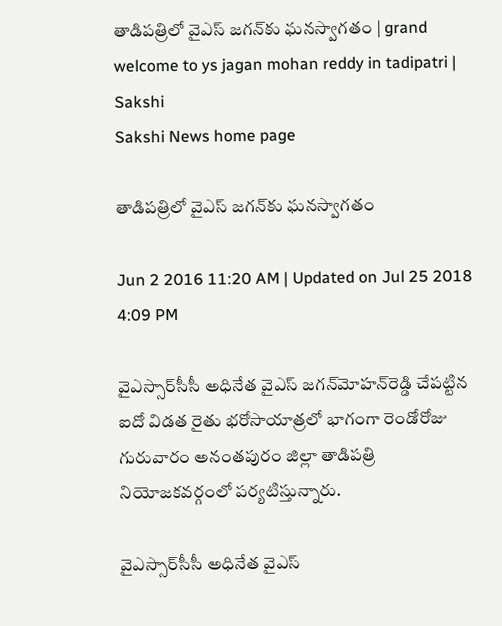తాడిపత్రిలో వైఎస్ జగన్‌కు ఘనస్వాగతం | grand welcome to ys jagan mohan reddy in tadipatri | Sakshi
Sakshi News home page

తాడిపత్రిలో వైఎస్ జగన్‌కు ఘనస్వాగతం

Jun 2 2016 11:20 AM | Updated on Jul 25 2018 4:09 PM

వైఎస్సార్‌సీసీ అధినేత వైఎస్ జగన్‌మోహన్‌రెడ్డి చేపట్టిన ఐదో విడత రైతు భరోసాయాత్రలో భాగంగా రెండోరోజు గురువారం అనంతపురం జిల్లా తాడిపత్రి నియోజకవర్గంలో పర్యటిస్తున్నారు.

వైఎస్సార్‌సీసీ అధినేత వైఎస్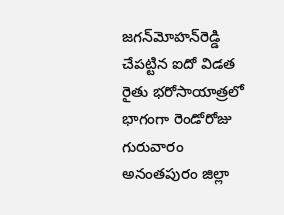జగన్‌మోహన్‌రెడ్డి చేపట్టిన ఐదో విడత రైతు భరోసాయాత్రలో భాగంగా రెండోరోజు గురువారం అనంతపురం జిల్లా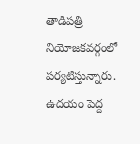తాడిపత్రి నియోజకవర్గంలో పర్యటిస్తున్నారు. ఉదయం పెద్ద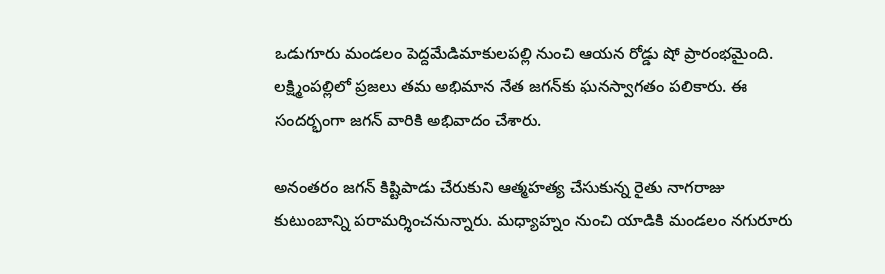ఒడుగూరు మండలం పెద్దమేడిమాకులపల్లి నుంచి ఆయన రోడ్డు షో ప్రారంభమైంది. లక్ష్మింపల్లిలో ప్రజలు తమ అభిమాన నేత జగన్‌కు ఘనస్వాగతం పలికారు. ఈ సందర్భంగా జగన్ వారికి అభివాదం చేశారు.

అనంతరం జగన్ కిష్టిపాడు చేరుకుని ఆత్మహత్య చేసుకున్న రైతు నాగరాజు కుటుంబాన్ని పరామర్శించనున్నారు. మధ్యాహ్నం నుంచి యాడికి మండలం నగురూరు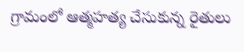గ్రామంలో ఆత్మహత్య చేసుకున్న రైతులు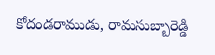కోదండరాముడు, రామసుబ్బారెడ్డి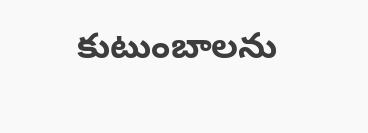కుటుంబాలను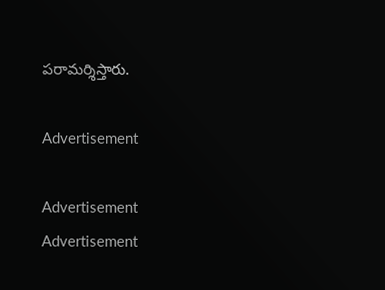పరామర్శిస్తారు.

Advertisement

Advertisement
Advertisement